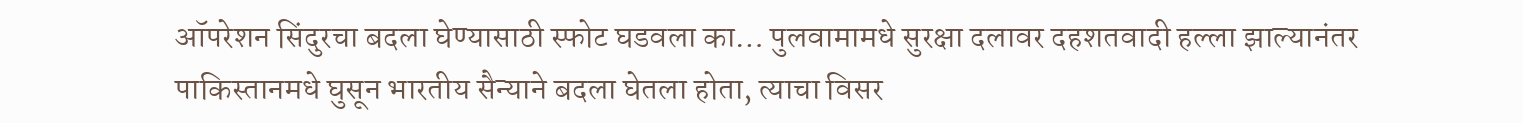ऑपरेशन सिंदुरचा बदला घेण्यासाठी स्फोट घडवला का… पुलवामामधे सुरक्षा दलावर दहशतवादी हल्ला झाल्यानंतर पाकिस्तानमधे घुसून भारतीय सैन्याने बदला घेतला होता, त्याचा विसर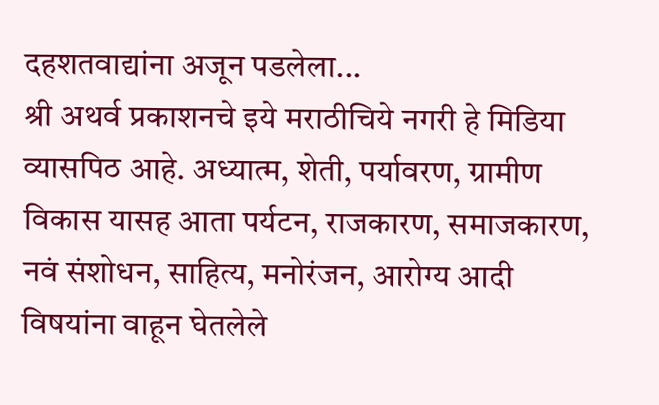दहशतवाद्यांना अजून पडलेला...
श्री अथर्व प्रकाशनचे इये मराठीचिये नगरी हे मिडिया व्यासपिठ आहे. अध्यात्म, शेती, पर्यावरण, ग्रामीण विकास यासह आता पर्यटन, राजकारण, समाजकारण, नवं संशोधन, साहित्य, मनोरंजन, आरोग्य आदी विषयांना वाहून घेतलेले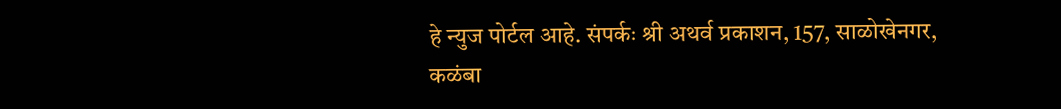हे न्युज पोर्टल आहे. संपर्कः श्री अथर्व प्रकाशन, 157, साळोखेनगर, कळंबा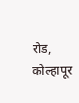रोड, कोल्हापूर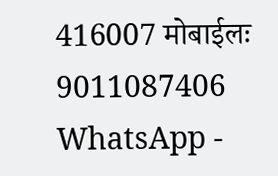416007 मोबाईलः 9011087406 WhatsApp -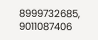8999732685, 9011087406